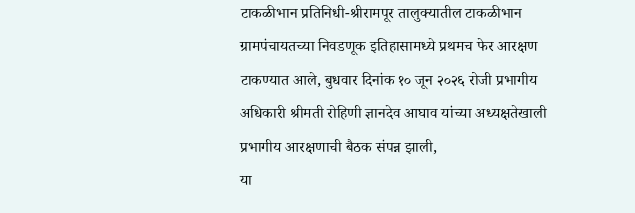टाकळीभान प्रतिनिधी-श्रीरामपूर तालुक्यातील टाकळीभान ग्रामपंचायतच्या निवडणूक इतिहासामध्ये प्रथमच फेर आरक्षण टाकण्यात आले, बुधवार दिनांक १० जून २०२६ रोजी प्रभागीय अधिकारी श्रीमती रोहिणी ज्ञानदेव आघाव यांच्या अध्यक्षतेखाली प्रभागीय आरक्षणाची बैठक संपन्न झाली,
या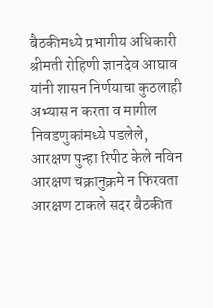बैठकीमध्ये प्रभागीय अधिकारी श्रीमती रोहिणी ज्ञानदेव आघाव यांनी शासन निर्णयाचा कुठलाही अभ्यास न करता व मागील निवडणुकांमध्ये पडलेले, आरक्षण पुन्हा रिपीट केले नविन आरक्षण चक्रानुक्रमे न फिरवता आरक्षण टाकले सदर बैठकीत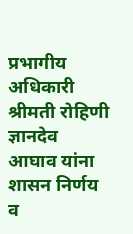प्रभागीय अधिकारी श्रीमती रोहिणी ज्ञानदेव आघाव यांना शासन निर्णय व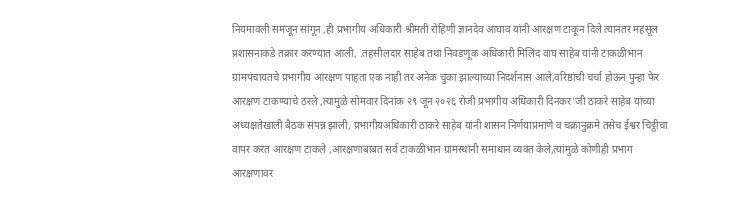नियमावली समजून सांगून ,ही प्रभागीय अधिकारी श्रीमती रोहिणी ज्ञानदेव आघाव यांनी आरक्षण टाकून दिले त्यानंतर महसूल प्रशासनाकडे तक्रार करण्यात आली, .तहसीलदार साहेब तथा निवडणूक अधिकारी मिलिंद वाघ साहेब यांनी टाकळीभान ग्रामपंचायतचे प्रभागीय आरक्षण पाहता एक नाही तर अनेक चुका झाल्याच्या निदर्शनास आले,वरिष्ठांची चर्चा होऊन पुन्हा फेर आरक्षण टाकण्याचे ठरले ,त्यामुळे सोमवार दिनांक २९ जून २०२६ रोजी प्रभागीय अधिकारी दिनकर'जी ठाकरे साहेब यांच्या अध्यक्षतेखाली बैठक संपन्न झाली, प्रभागीयअधिकारी ठाकरे साहेब यांनी शासन निर्णयाप्रमाणे व चक्रानुक्रमे तसेच ईश्वर चिट्ठीचा वापर करत आरक्षण टाकले ,आरक्षणाबाबत सर्व टाकळीभान ग्रामस्थांनी समाधान व्यक्त केले,त्यांमुळे कोणीही प्रभाग आरक्षणावर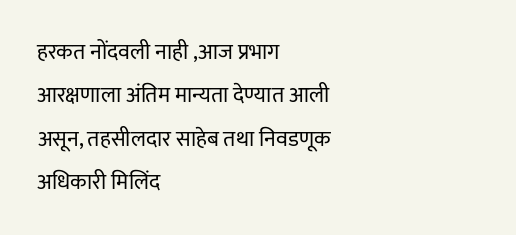हरकत नोंदवली नाही ,आज प्रभाग आरक्षणाला अंतिम मान्यता देण्यात आली असून, तहसीलदार साहेब तथा निवडणूक अधिकारी मिलिंद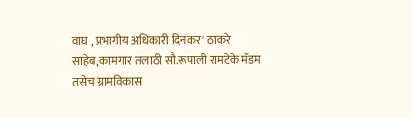वाघ , प्रभागीय अधिकारी दिनकर' ठाकरे साहेब,कामगार तलाठी सौ.रूपाली रामटेके मॅडम तसेच ग्रामविकास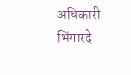अधिकारी भिंगारदे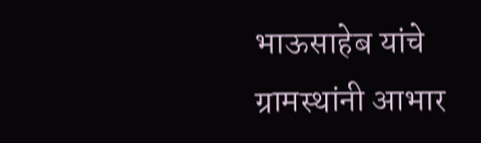भाऊसाहेब यांचे ग्रामस्थांनी आभार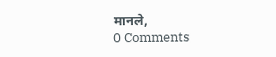मानले,
0 Comments